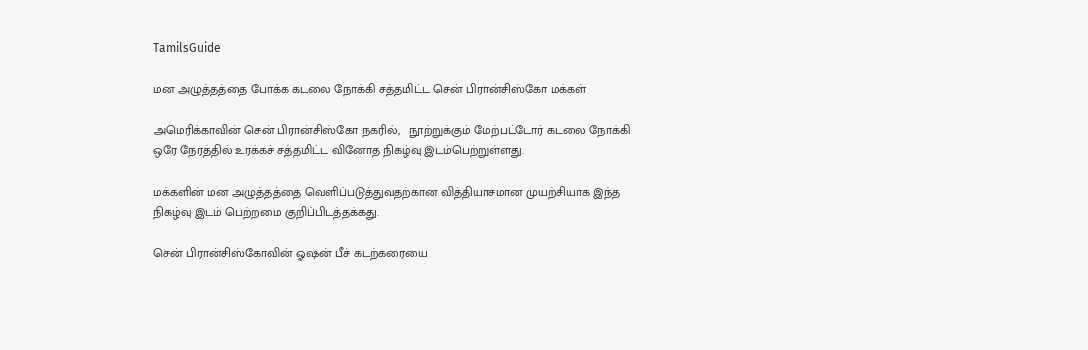TamilsGuide

மன அழுத்தத்தை போக்க கடலை நோக்கி சத்தமிட்ட சென் பிரான்சிஸ்கோ மக்கள்

அமெரிக்காவின் சென் பிரான்சிஸ்கோ நகரில்,   நூற்றுக்கும் மேற்பட்டோர் கடலை நோக்கி ஒரே நேரத்தில் உரக்கச் சத்தமிட்ட வினோத நிகழ்வு இடம்பெற்றுள்ளது.

மக்களின் மன அழுத்தத்தை வெளிப்படுத்துவதற்கான வித்தியாசமான முயற்சியாக இந்த நிகழ்வு இடம் பெற்றமை குறிப்பிடத்தக்கது.

சென் பிரான்சிஸ்கோவின் ஓஷன் பீச் கடற்கரையை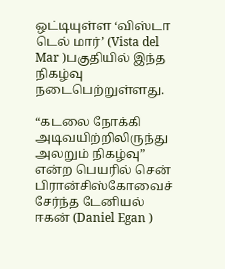ஒட்டியுள்ள ‘விஸ்டா டெல் மார்’ (Vista del Mar )பகுதியில் இந்த நிகழ்வு நடைபெற்றுள்ளது.

“கடலை நோக்கி அடிவயிற்றிலிருந்து அலறும் நிகழ்வு” என்ற பெயரில் சென் பிரான்சிஸ்கோவைச் சேர்ந்த டேனியல் ஈகன் (Daniel Egan )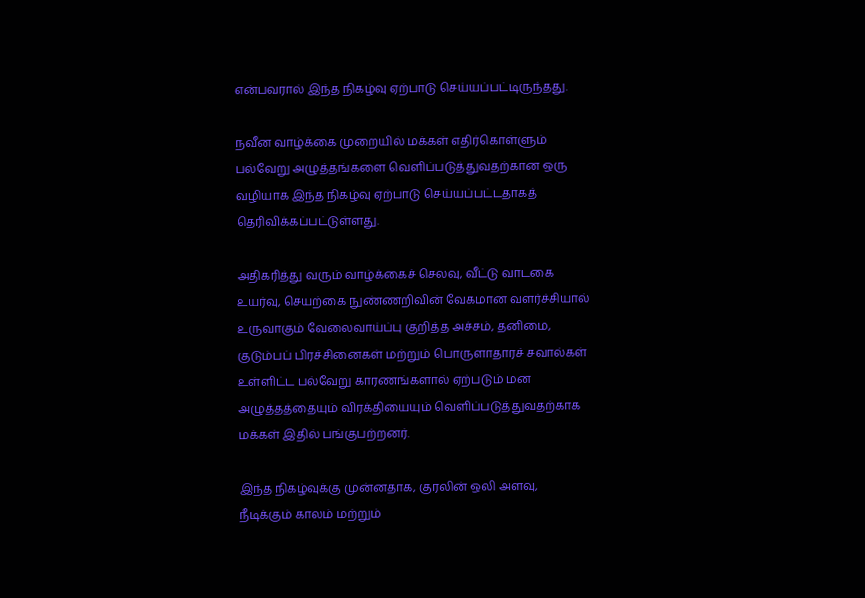என்பவரால் இந்த நிகழ்வு ஏற்பாடு செய்யப்பட்டிருந்தது.

நவீன வாழ்க்கை முறையில் மக்கள் எதிர்கொள்ளும் பல்வேறு அழுத்தங்களை வெளிப்படுத்துவதற்கான ஒரு வழியாக இந்த நிகழ்வு ஏற்பாடு செய்யப்பட்டதாகத் தெரிவிக்கப்பட்டுள்ளது.

அதிகரித்து வரும் வாழ்க்கைச் செலவு, வீட்டு வாடகை உயர்வு, செயற்கை நுண்ணறிவின் வேகமான வளர்ச்சியால் உருவாகும் வேலைவாய்ப்பு குறித்த அச்சம், தனிமை, குடும்பப் பிரச்சினைகள் மற்றும் பொருளாதாரச் சவால்கள் உள்ளிட்ட பல்வேறு காரணங்களால் ஏற்படும் மன அழுத்தத்தையும் விரக்தியையும் வெளிப்படுத்துவதற்காக மக்கள் இதில் பங்குபற்றனர்.

இந்த நிகழ்வுக்கு முன்னதாக, குரலின் ஒலி அளவு, நீடிக்கும் காலம் மற்றும்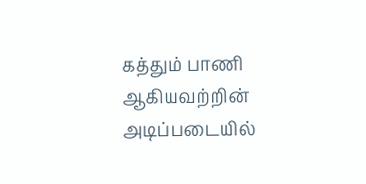கத்தும் பாணி ஆகியவற்றின் அடிப்படையில்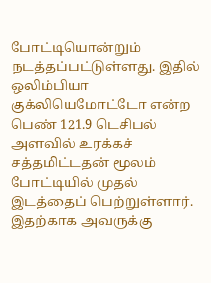போட்டியொன்றும் நடத்தப்பட்டுள்ளது. இதில் ஒலிம்பியா குக்லியெமோட்டோ என்ற பெண் 121.9 டெசிபல் அளவில் உரக்கச் சத்தமிட்டதன் மூலம் போட்டியில் முதல் இடத்தைப் பெற்றுள்ளார். இதற்காக அவருக்கு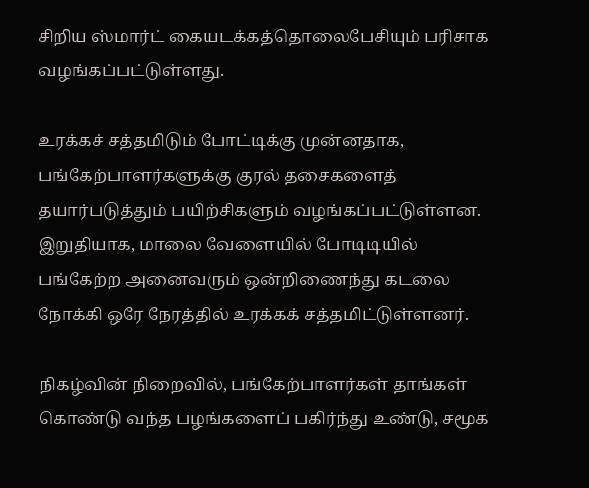சிறிய ஸ்மார்ட் கையடக்கத்தொலைபேசியும் பரிசாக வழங்கப்பட்டுள்ளது.

உரக்கச் சத்தமிடும் போட்டிக்கு முன்னதாக, பங்கேற்பாளர்களுக்கு குரல் தசைகளைத் தயார்படுத்தும் பயிற்சிகளும் வழங்கப்பட்டுள்ளன. இறுதியாக, மாலை வேளையில் போடிடியில் பங்கேற்ற அனைவரும் ஒன்றிணைந்து கடலை நோக்கி ஒரே நேரத்தில் உரக்கக் சத்தமிட்டுள்ளனர்.

நிகழ்வின் நிறைவில், பங்கேற்பாளர்கள் தாங்கள் கொண்டு வந்த பழங்களைப் பகிர்ந்து உண்டு, சமூக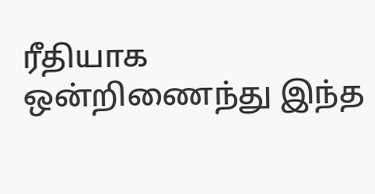ரீதியாக ஒன்றிணைந்து இந்த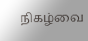நிகழ்வை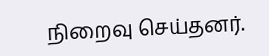நிறைவு செய்தனர்.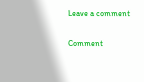Leave a comment

Comment